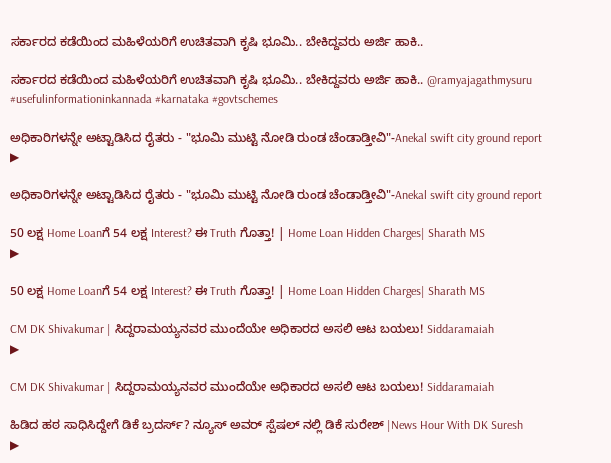ಸರ್ಕಾರದ ಕಡೆಯಿಂದ ಮಹಿಳೆಯರಿಗೆ ಉಚಿತವಾಗಿ ಕೃಷಿ ಭೂಮಿ.. ಬೇಕಿದ್ದವರು ಅರ್ಜಿ ಹಾಕಿ..

ಸರ್ಕಾರದ ಕಡೆಯಿಂದ ಮಹಿಳೆಯರಿಗೆ ಉಚಿತವಾಗಿ ಕೃಷಿ ಭೂಮಿ.. ಬೇಕಿದ್ದವರು ಅರ್ಜಿ ಹಾಕಿ.. @ramyajagathmysuru #usefulinformationinkannada #karnataka #govtschemes

ಅಧಿಕಾರಿಗಳನ್ನೇ ಅಟ್ಟಾಡಿಸಿದ ರೈತರು - "ಭೂಮಿ ಮುಟ್ಟಿ ನೋಡಿ ರುಂಡ ಚೆಂಡಾಡ್ತೀವಿ"-Anekal swift city ground report
▶

ಅಧಿಕಾರಿಗಳನ್ನೇ ಅಟ್ಟಾಡಿಸಿದ ರೈತರು - "ಭೂಮಿ ಮುಟ್ಟಿ ನೋಡಿ ರುಂಡ ಚೆಂಡಾಡ್ತೀವಿ"-Anekal swift city ground report

50 ಲಕ್ಷ Home Loanಗೆ 54 ಲಕ್ಷ Interest? ಈ Truth ಗೊತ್ತಾ! | Home Loan Hidden Charges| Sharath MS
▶

50 ಲಕ್ಷ Home Loanಗೆ 54 ಲಕ್ಷ Interest? ಈ Truth ಗೊತ್ತಾ! | Home Loan Hidden Charges| Sharath MS

CM DK Shivakumar | ಸಿದ್ದರಾಮಯ್ಯನವರ ಮುಂದೆಯೇ ಅಧಿಕಾರದ ಅಸಲಿ ಆಟ ಬಯಲು! Siddaramaiah
▶

CM DK Shivakumar | ಸಿದ್ದರಾಮಯ್ಯನವರ ಮುಂದೆಯೇ ಅಧಿಕಾರದ ಅಸಲಿ ಆಟ ಬಯಲು! Siddaramaiah

ಹಿಡಿದ ಹಠ ಸಾಧಿಸಿದ್ದೇಗೆ ಡಿಕೆ ಬ್ರದರ್ಸ್? ನ್ಯೂಸ್ ಅವರ್ ಸ್ಪೆಷಲ್ ನಲ್ಲಿ ಡಿಕೆ ಸುರೇಶ್ |News Hour With DK Suresh
▶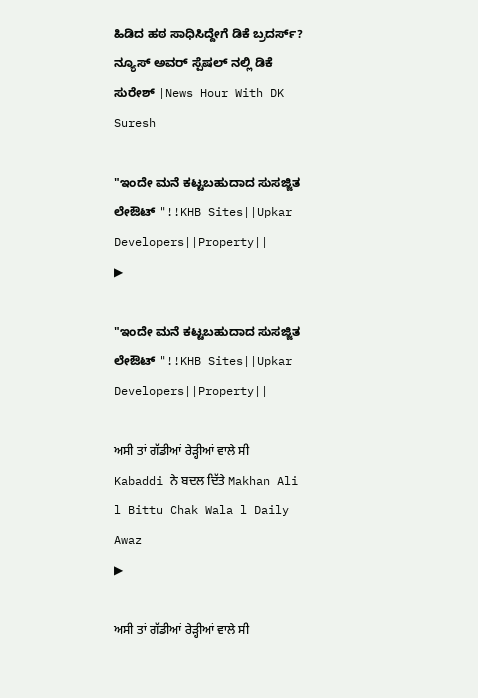ಹಿಡಿದ ಹಠ ಸಾಧಿಸಿದ್ದೇಗೆ ಡಿಕೆ ಬ್ರದರ್ಸ್? ನ್ಯೂಸ್ ಅವರ್ ಸ್ಪೆಷಲ್ ನಲ್ಲಿ ಡಿಕೆ ಸುರೇಶ್ |News Hour With DK Suresh

"ಇಂದೇ ಮನೆ ಕಟ್ಟಬಹುದಾದ ಸುಸಜ್ಜಿತ ಲೇಔಟ್ "!!KHB Sites||Upkar Developers||Property||
▶

"ಇಂದೇ ಮನೆ ಕಟ್ಟಬಹುದಾದ ಸುಸಜ್ಜಿತ ಲೇಔಟ್ "!!KHB Sites||Upkar Developers||Property||

ਅਸੀ ਤਾਂ ਗੱਡੀਆਂ ਰੇੜ੍ਹੀਆਂ ਵਾਲੇ ਸੀ Kabaddi ਨੇ ਬਦਲ ਦਿੱਤੇ Makhan Ali l Bittu Chak Wala l Daily Awaz
▶

ਅਸੀ ਤਾਂ ਗੱਡੀਆਂ ਰੇੜ੍ਹੀਆਂ ਵਾਲੇ ਸੀ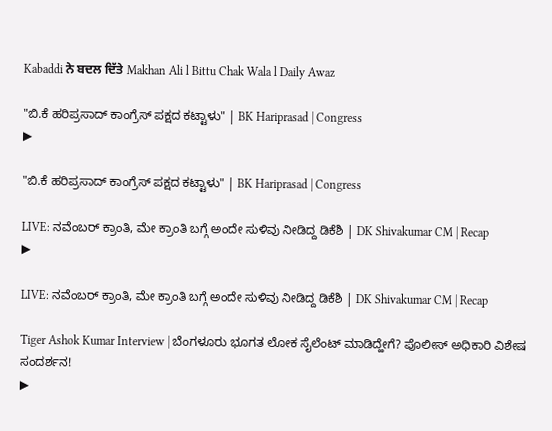Kabaddi ਨੇ ਬਦਲ ਦਿੱਤੇ Makhan Ali l Bittu Chak Wala l Daily Awaz

"ಬಿ.ಕೆ ಹರಿಪ್ರಸಾದ್ ಕಾಂಗ್ರೆಸ್ ಪಕ್ಷದ ಕಟ್ಟಾಳು" | BK Hariprasad | Congress
▶

"ಬಿ.ಕೆ ಹರಿಪ್ರಸಾದ್ ಕಾಂಗ್ರೆಸ್ ಪಕ್ಷದ ಕಟ್ಟಾಳು" | BK Hariprasad | Congress

LIVE: ನವೆಂಬರ್‌ ಕ್ರಾಂತಿ, ಮೇ ಕ್ರಾಂತಿ ಬಗ್ಗೆ ಅಂದೇ ಸುಳಿವು ನೀಡಿದ್ದ ಡಿಕೆಶಿ | DK Shivakumar CM | Recap
▶

LIVE: ನವೆಂಬರ್‌ ಕ್ರಾಂತಿ, ಮೇ ಕ್ರಾಂತಿ ಬಗ್ಗೆ ಅಂದೇ ಸುಳಿವು ನೀಡಿದ್ದ ಡಿಕೆಶಿ | DK Shivakumar CM | Recap

Tiger Ashok Kumar Interview | ಬೆಂಗಳೂರು ಭೂಗತ ಲೋಕ ಸೈಲೆಂಟ್‌ ಮಾಡಿದ್ಹೇಗೆ? ಪೊಲೀಸ್‌ ಅಧಿಕಾರಿ ವಿಶೇಷ ಸಂದರ್ಶನ!
▶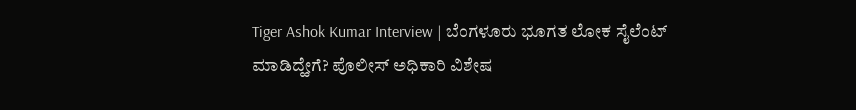Tiger Ashok Kumar Interview | ಬೆಂಗಳೂರು ಭೂಗತ ಲೋಕ ಸೈಲೆಂಟ್‌ ಮಾಡಿದ್ಹೇಗೆ? ಪೊಲೀಸ್‌ ಅಧಿಕಾರಿ ವಿಶೇಷ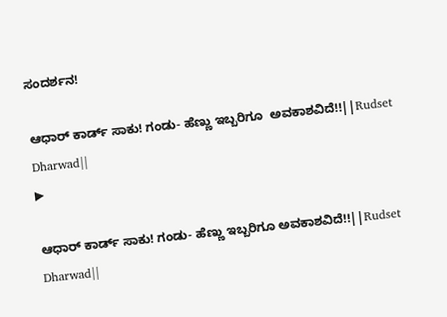ಸಂದರ್ಶನ!

ಆಧಾರ್ ಕಾರ್ಡ್ ಸಾಕು! ಗಂಡು- ಹೆಣ್ಣು ಇಬ್ಬರಿಗೂ  ಅವಕಾಶವಿದೆ!!||Rudset Dharwad||
▶

ಆಧಾರ್ ಕಾರ್ಡ್ ಸಾಕು! ಗಂಡು- ಹೆಣ್ಣು ಇಬ್ಬರಿಗೂ ಅವಕಾಶವಿದೆ!!||Rudset Dharwad||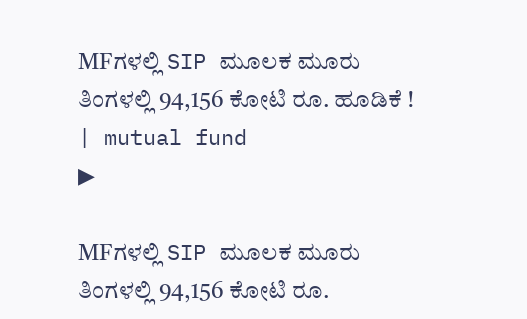MFಗಳಲ್ಲಿ SIP ಮೂಲಕ ಮೂರು ತಿಂಗಳಲ್ಲಿ 94,156 ಕೋಟಿ ರೂ. ಹೂಡಿಕೆ ! | mutual fund
▶

MFಗಳಲ್ಲಿ SIP ಮೂಲಕ ಮೂರು ತಿಂಗಳಲ್ಲಿ 94,156 ಕೋಟಿ ರೂ.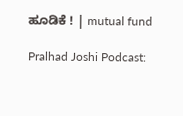ಹೂಡಿಕೆ ! | mutual fund

Pralhad Joshi Podcast: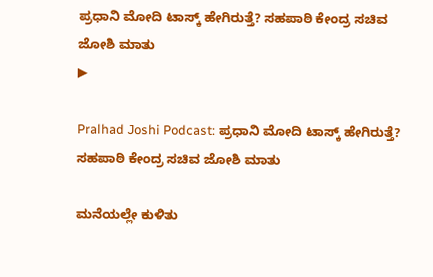ಪ್ರಧಾನಿ ಮೋದಿ ಟಾಸ್ಕ್ ಹೇಗಿರುತ್ತೆ? ಸಹಪಾಠಿ ಕೇಂದ್ರ ಸಚಿವ ಜೋಶಿ ಮಾತು
▶

Pralhad Joshi Podcast: ಪ್ರಧಾನಿ ಮೋದಿ ಟಾಸ್ಕ್ ಹೇಗಿರುತ್ತೆ? ಸಹಪಾಠಿ ಕೇಂದ್ರ ಸಚಿವ ಜೋಶಿ ಮಾತು

ಮನೆಯಲ್ಲೇ ಕುಳಿತು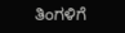ತಿಂಗಳಿಗೆ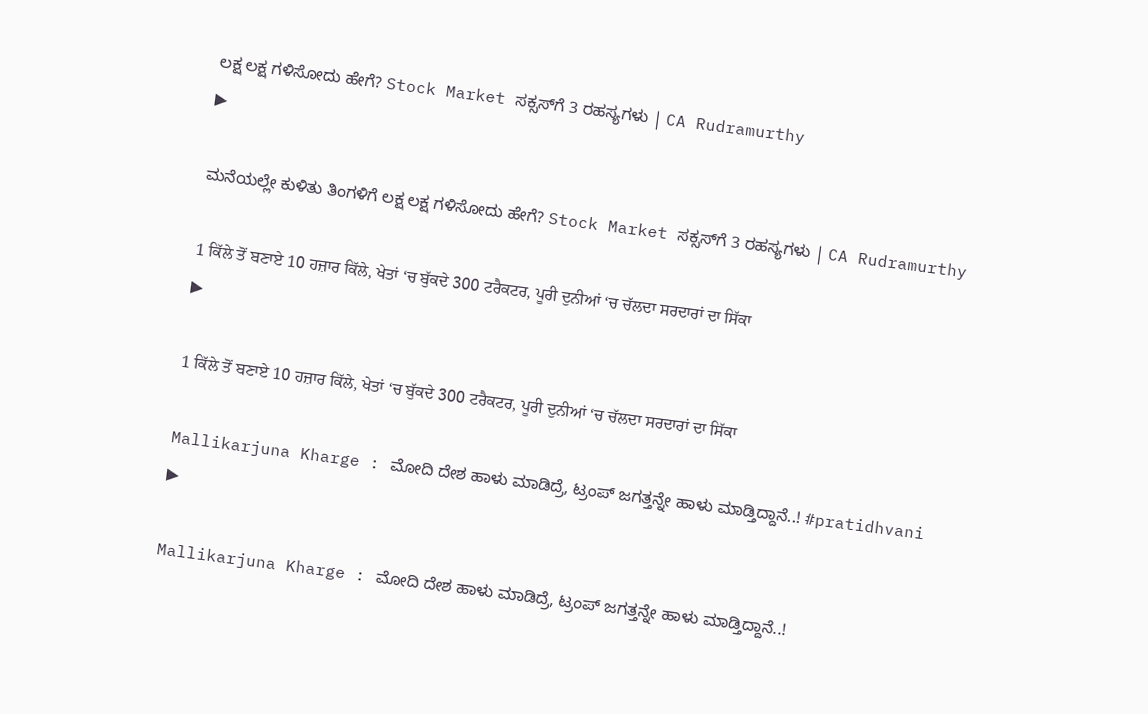ಲಕ್ಷ ಲಕ್ಷ ಗಳಿಸೋದು ಹೇಗೆ? Stock Market ಸಕ್ಸಸ್‌ಗೆ 3 ರಹಸ್ಯಗಳು | CA Rudramurthy
▶

ಮನೆಯಲ್ಲೇ ಕುಳಿತು ತಿಂಗಳಿಗೆ ಲಕ್ಷ ಲಕ್ಷ ಗಳಿಸೋದು ಹೇಗೆ? Stock Market ಸಕ್ಸಸ್‌ಗೆ 3 ರಹಸ್ಯಗಳು | CA Rudramurthy

1 ਕਿੱਲੇ ਤੋਂ ਬਣਾਏ 10 ਹਜ਼ਾਰ ਕਿੱਲੇ, ਖੇਤਾਂ ‘ਚ ਬੁੱਕਦੇ 300 ਟਰੈਕਟਰ, ਪੂਰੀ ਦੁਨੀਆਂ ‘ਚ ਚੱਲਦਾ ਸਰਦਾਰਾਂ ਦਾ ਸਿੱਕਾ
▶

1 ਕਿੱਲੇ ਤੋਂ ਬਣਾਏ 10 ਹਜ਼ਾਰ ਕਿੱਲੇ, ਖੇਤਾਂ ‘ਚ ਬੁੱਕਦੇ 300 ਟਰੈਕਟਰ, ਪੂਰੀ ਦੁਨੀਆਂ ‘ਚ ਚੱਲਦਾ ਸਰਦਾਰਾਂ ਦਾ ਸਿੱਕਾ

Mallikarjuna Kharge : ಮೋದಿ ದೇಶ ಹಾಳು ಮಾಡಿದ್ರೆ, ಟ್ರಂಪ್ ಜಗತ್ತನ್ನೇ ಹಾಳು ಮಾಡ್ತಿದ್ದಾನೆ..! #pratidhvani
▶

Mallikarjuna Kharge : ಮೋದಿ ದೇಶ ಹಾಳು ಮಾಡಿದ್ರೆ, ಟ್ರಂಪ್ ಜಗತ್ತನ್ನೇ ಹಾಳು ಮಾಡ್ತಿದ್ದಾನೆ..!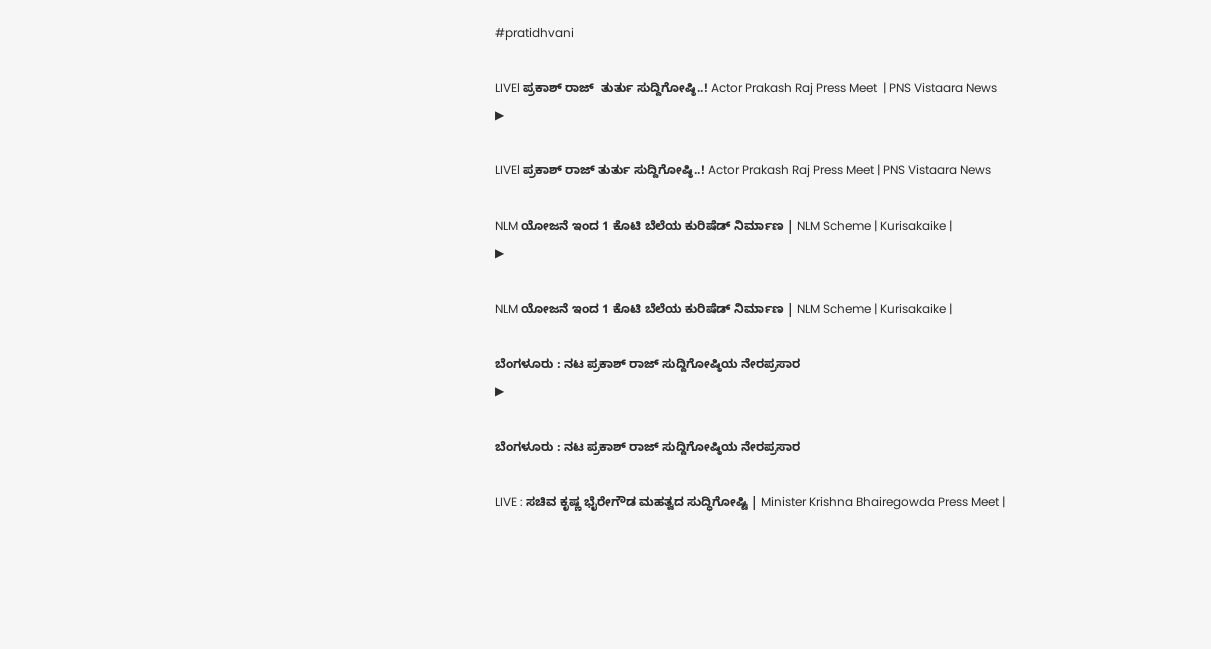#pratidhvani

LIVEl ಪ್ರಕಾಶ್‌ ರಾಜ್‌  ತುರ್ತು ಸುದ್ದಿಗೋಷ್ಠಿ..! Actor Prakash Raj Press Meet  | PNS Vistaara News
▶

LIVEl ಪ್ರಕಾಶ್‌ ರಾಜ್‌ ತುರ್ತು ಸುದ್ದಿಗೋಷ್ಠಿ..! Actor Prakash Raj Press Meet | PNS Vistaara News

NLM ಯೋಜನೆ ಇಂದ 1 ಕೊಟಿ ಬೆಲೆಯ ಕುರಿಷೆಡ್ ನಿರ್ಮಾಣ | NLM Scheme | Kurisakaike |
▶

NLM ಯೋಜನೆ ಇಂದ 1 ಕೊಟಿ ಬೆಲೆಯ ಕುರಿಷೆಡ್ ನಿರ್ಮಾಣ | NLM Scheme | Kurisakaike |

ಬೆಂಗಳೂರು : ನಟ ಪ್ರಕಾಶ್ ರಾಜ್ ಸುದ್ದಿಗೋಷ್ಠಿಯ ನೇರಪ್ರಸಾರ
▶

ಬೆಂಗಳೂರು : ನಟ ಪ್ರಕಾಶ್ ರಾಜ್ ಸುದ್ದಿಗೋಷ್ಠಿಯ ನೇರಪ್ರಸಾರ

LIVE : ಸಚಿವ ಕೃಷ್ಣ ಭೈರೇಗೌಡ ಮಹತ್ವದ ಸುದ್ಧಿಗೋಷ್ಟಿ | Minister Krishna Bhairegowda Press Meet |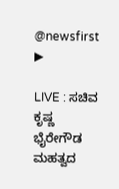@newsfirst
▶

LIVE : ಸಚಿವ ಕೃಷ್ಣ ಭೈರೇಗೌಡ ಮಹತ್ವದ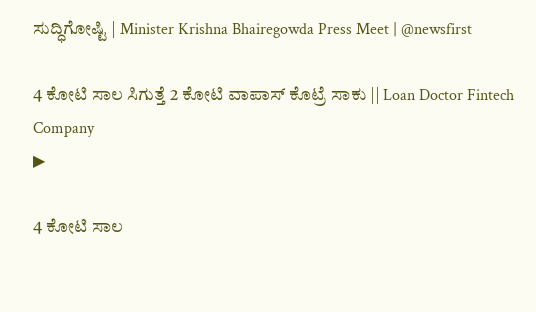ಸುದ್ಧಿಗೋಷ್ಟಿ | Minister Krishna Bhairegowda Press Meet | @newsfirst

4 ಕೋಟಿ ಸಾಲ ಸಿಗುತ್ತೆ 2 ಕೋಟಿ ವಾಪಾಸ್ ಕೊಟ್ರೆ ಸಾಕು || Loan Doctor Fintech Company
▶

4 ಕೋಟಿ ಸಾಲ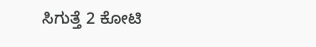ಸಿಗುತ್ತೆ 2 ಕೋಟಿ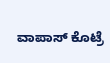ವಾಪಾಸ್ ಕೊಟ್ರೆ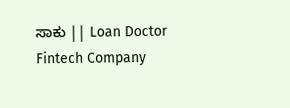ಸಾಕು || Loan Doctor Fintech Company